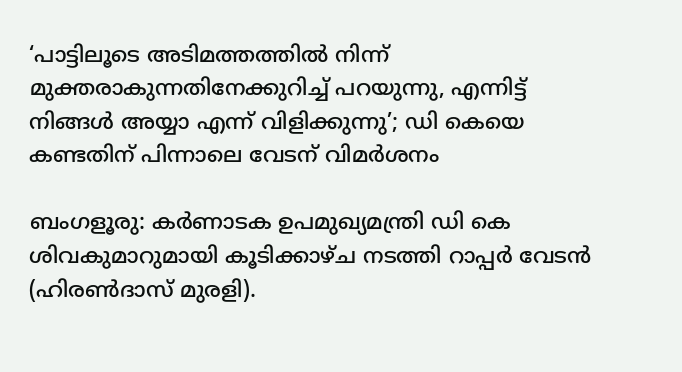‘പാട്ടിലൂടെ അടിമത്തത്തിൽ നിന്ന് മുക്തരാകുന്നതിനേക്കുറിച്ച് പറയുന്നു, എന്നിട്ട് നിങ്ങൾ അയ്യാ എന്ന് വിളിക്കുന്നു’; ഡി കെയെ കണ്ടതിന് പിന്നാലെ വേടന് വിമർശനം

ബംഗളൂരു: കര്‍ണാടക ഉപമുഖ്യമന്ത്രി ഡി കെ ശിവകുമാറുമായി കൂടിക്കാഴ്ച നടത്തി റാപ്പര്‍ വേടന്‍ (ഹിരണ്‍ദാസ് മുരളി).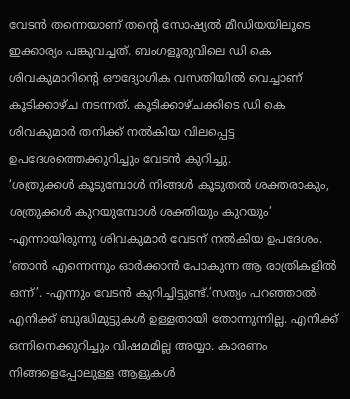വേടന്‍ തന്നെയാണ് തന്റെ സോഷ്യല്‍ മീഡിയയിലൂടെ ഇക്കാര്യം പങ്കുവച്ചത്. ബംഗളൂരുവിലെ ഡി കെ ശിവകുമാറിന്റെ ഔദ്യോഗിക വസതിയില്‍ വെച്ചാണ് കൂടിക്കാഴ്ച നടന്നത്. കൂടിക്കാഴ്ചക്കിടെ ഡി കെ ശിവകുമാര്‍ തനിക്ക് നല്‍കിയ വിലപ്പെട്ട ഉപദേശത്തെക്കുറിച്ചും വേടന്‍ കുറിച്ചു.
‘ശത്രുക്കള്‍ കൂടുമ്പോള്‍ നിങ്ങള്‍ കൂടുതല്‍ ശക്തരാകും, ശത്രുക്കള്‍ കുറയുമ്പോള്‍ ശക്തിയും കുറയും’ -എന്നായിരുന്നു ശിവകുമാര്‍ വേടന് നല്‍കിയ ഉപദേശം. ‘ഞാന്‍ എന്നെന്നും ഓര്‍ക്കാന്‍ പോകുന്ന ആ രാത്രികളില്‍ ഒന്ന്’. -എന്നും വേടന്‍ കുറിച്ചിട്ടുണ്ട്.’സത്യം പറഞ്ഞാല്‍ എനിക്ക് ബുദ്ധിമുട്ടുകള്‍ ഉള്ളതായി തോന്നുന്നില്ല. എനിക്ക് ഒന്നിനെക്കുറിച്ചും വിഷമമില്ല അയ്യാ. കാരണം നിങ്ങളെപ്പോലുള്ള ആളുകള്‍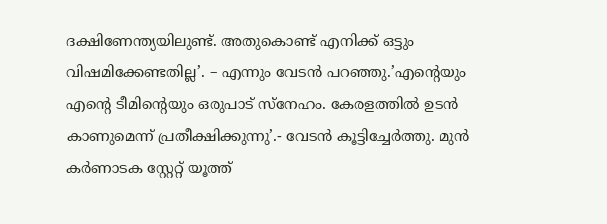ദക്ഷിണേന്ത്യയിലുണ്ട്. അതുകൊണ്ട് എനിക്ക് ഒട്ടും വിഷമിക്കേണ്ടതില്ല’. – എന്നും വേടന്‍ പറഞ്ഞു.’എന്റെയും എന്റെ ടീമിന്റെയും ഒരുപാട് സ്‌നേഹം. കേരളത്തില്‍ ഉടന്‍ കാണുമെന്ന് പ്രതീക്ഷിക്കുന്നു’.- വേടന്‍ കൂട്ടിച്ചേര്‍ത്തു. മുന്‍ കര്‍ണാടക സ്റ്റേറ്റ് യൂത്ത്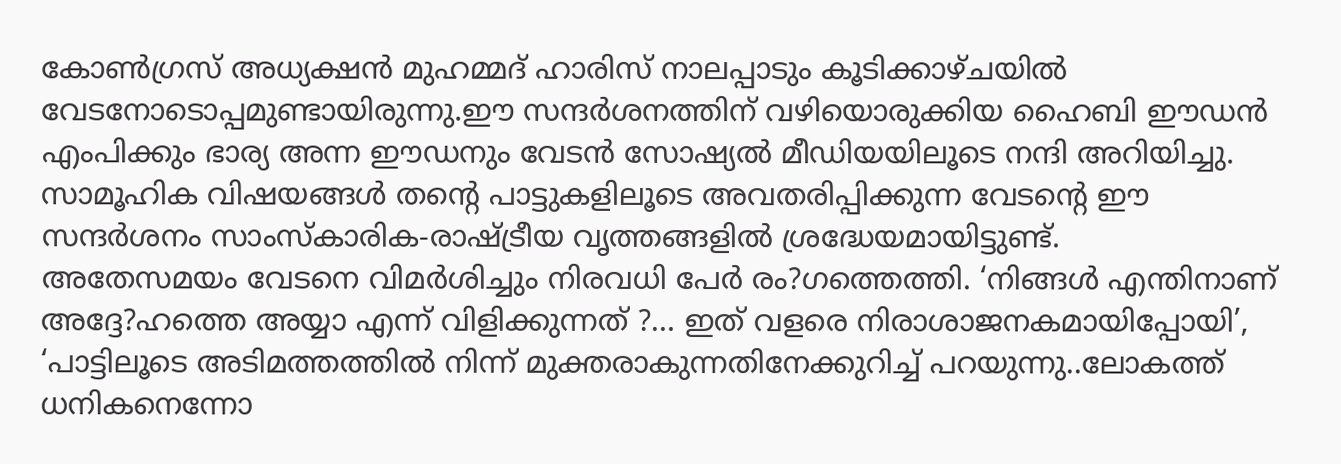കോണ്‍ഗ്രസ് അധ്യക്ഷന്‍ മുഹമ്മദ് ഹാരിസ് നാലപ്പാടും കൂടിക്കാഴ്ചയില്‍ വേടനോടൊപ്പമുണ്ടായിരുന്നു.ഈ സന്ദര്‍ശനത്തിന് വഴിയൊരുക്കിയ ഹൈബി ഈഡന്‍ എംപിക്കും ഭാര്യ അന്ന ഈഡനും വേടന്‍ സോഷ്യല്‍ മീഡിയയിലൂടെ നന്ദി അറിയിച്ചു. സാമൂഹിക വിഷയങ്ങള്‍ തന്റെ പാട്ടുകളിലൂടെ അവതരിപ്പിക്കുന്ന വേടന്റെ ഈ സന്ദര്‍ശനം സാംസ്‌കാരിക-രാഷ്ട്രീയ വൃത്തങ്ങളില്‍ ശ്രദ്ധേയമായിട്ടുണ്ട്.
അതേസമയം വേടനെ വിമര്‍ശിച്ചും നിരവധി പേര്‍ രം?ഗത്തെത്തി. ‘നിങ്ങള്‍ എന്തിനാണ് അദ്ദേ?ഹത്തെ അയ്യാ എന്ന് വിളിക്കുന്നത് ?… ഇത് വളരെ നിരാശാജനകമായിപ്പോയി’, ‘പാട്ടിലൂടെ അടിമത്തത്തില്‍ നിന്ന് മുക്തരാകുന്നതിനേക്കുറിച്ച് പറയുന്നു..ലോകത്ത് ധനികനെന്നോ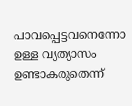പാവപ്പെട്ടവനെന്നോ ഉള്ള വ്യത്യാസം ഉണ്ടാകരുതെന്ന്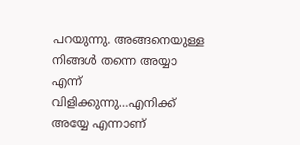പറയുന്നു. അങ്ങനെയുള്ള നിങ്ങള്‍ തന്നെ അയ്യാ എന്ന് വിളിക്കുന്നു…എനിക്ക് അയ്യേ എന്നാണ്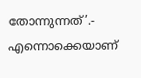തോന്നുന്നത്’.- എന്നൊക്കെയാണ്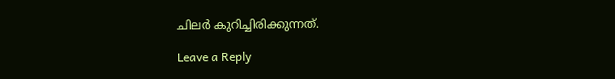ചിലര്‍ കുറിച്ചിരിക്കുന്നത്.

Leave a Reply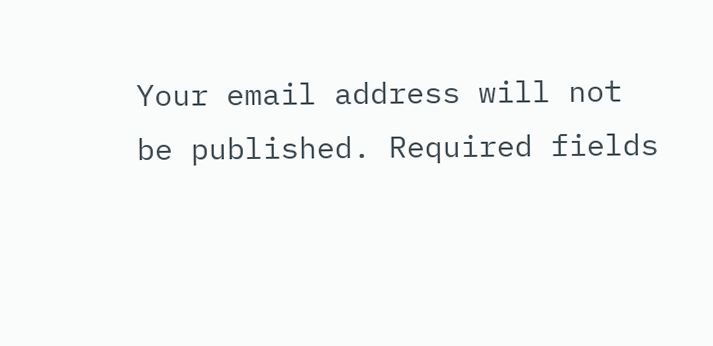Your email address will not be published. Required fields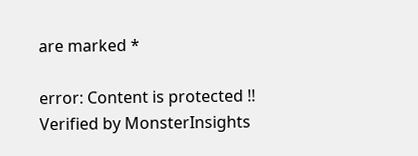are marked *

error: Content is protected !!
Verified by MonsterInsights